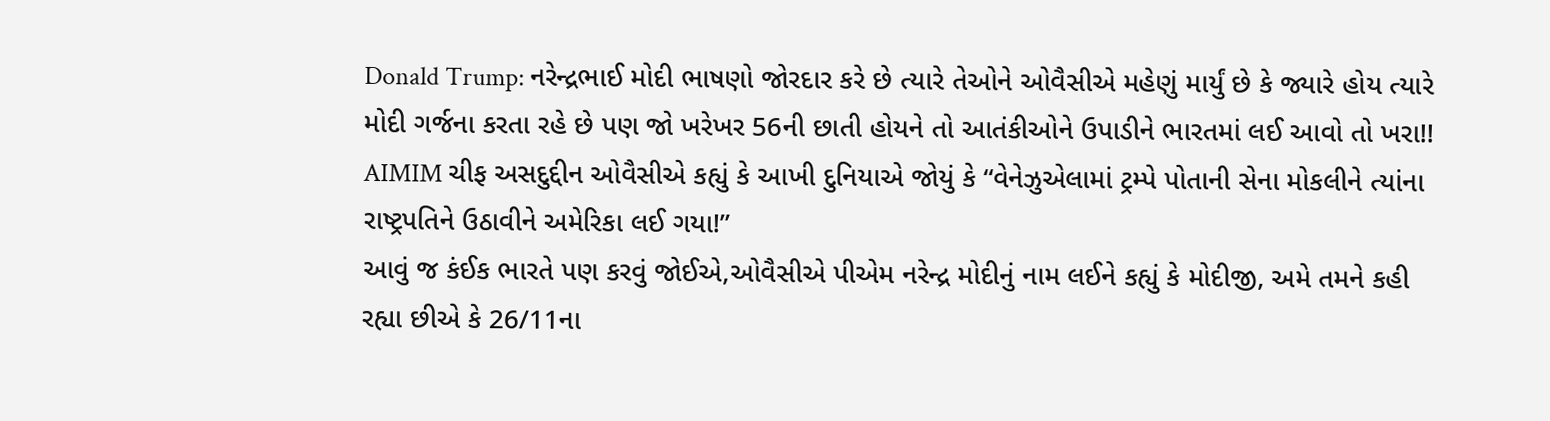Donald Trump: નરેન્દ્રભાઈ મોદી ભાષણો જોરદાર કરે છે ત્યારે તેઓને ઓવૈસીએ મહેણું માર્યું છે કે જ્યારે હોય ત્યારે મોદી ગર્જના કરતા રહે છે પણ જો ખરેખર 56ની છાતી હોયને તો આતંકીઓને ઉપાડીને ભારતમાં લઈ આવો તો ખરા!! AIMIM ચીફ અસદુદ્દીન ઓવૈસીએ કહ્યું કે આખી દુનિયાએ જોયું કે “વેનેઝુએલામાં ટ્રમ્પે પોતાની સેના મોકલીને ત્યાંના રાષ્ટ્રપતિને ઉઠાવીને અમેરિકા લઈ ગયા!”
આવું જ કંઈક ભારતે પણ કરવું જોઈએ,ઓવૈસીએ પીએમ નરેન્દ્ર મોદીનું નામ લઈને કહ્યું કે મોદીજી, અમે તમને કહી રહ્યા છીએ કે 26/11ના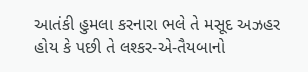આતંકી હુમલા કરનારા ભલે તે મસૂદ અઝહર હોય કે પછી તે લશ્કર-એ-તૈયબાનો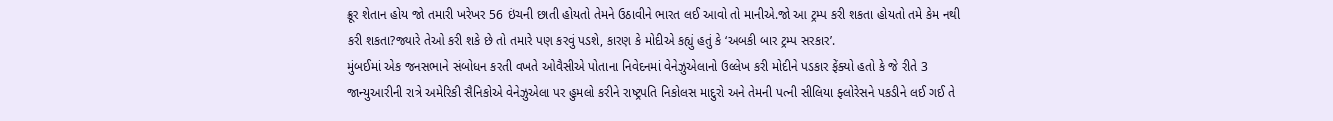ક્રૂર શેતાન હોય જો તમારી ખરેખર 56 ઇંચની છાતી હોયતો તેમને ઉઠાવીને ભારત લઈ આવો તો માનીએ.જો આ ટ્રમ્પ કરી શકતા હોયતો તમે કેમ નથી કરી શકતા?જ્યારે તેઓ કરી શકે છે તો તમારે પણ કરવું પડશે, કારણ કે મોદીએ કહ્યું હતું કે ‘અબકી બાર ટ્રમ્પ સરકાર’.
મુંબઈમાં એક જનસભાને સંબોધન કરતી વખતે ઓવૈસીએ પોતાના નિવેદનમાં વેનેઝુએલાનો ઉલ્લેખ કરી મોદીને પડકાર ફેંક્યો હતો કે જે રીતે 3 જાન્યુઆરીની રાત્રે અમેરિકી સૈનિકોએ વેનેઝુએલા પર હુમલો કરીને રાષ્ટ્રપતિ નિકોલસ માદુરો અને તેમની પત્ની સીલિયા ફ્લોરેસને પકડીને લઈ ગઈ તે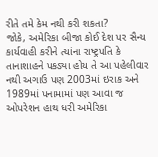રીતે તમે કેમ નથી કરી શકતા?
જોકે, અમેરિકા બીજા કોઈ દેશ પર સૈન્ય કાર્યવાહી કરીને ત્યાંના રાષ્ટ્રપતિ કે તાનાશાહને પકડ્યા હોય તે આ પહેલીવાર નથી અગાઉ પણ 2003માં ઇરાક અને 1989માં પનામામાં પણ આવા જ ઓપરેશન હાથ ધરી અમેરિકા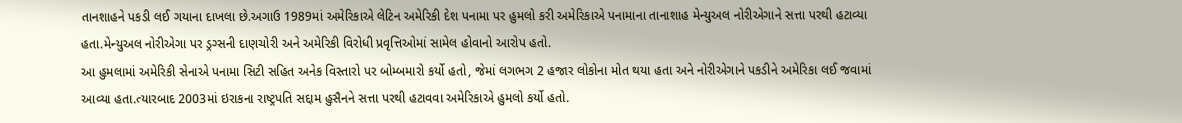તાનશાહને પકડી લઈ ગયાના દાખલા છે.અગાઉ 1989માં અમેરિકાએ લેટિન અમેરિકી દેશ પનામા પર હુમલો કરી અમેરિકાએ પનામાના તાનાશાહ મેન્યુઅલ નોરીએગાને સત્તા પરથી હટાવ્યા હતા.મેન્યુઅલ નોરીએગા પર ડ્રગ્સની દાણચોરી અને અમેરિકી વિરોધી પ્રવૃત્તિઓમાં સામેલ હોવાનો આરોપ હતો.
આ હુમલામાં અમેરિકી સેનાએ પનામા સિટી સહિત અનેક વિસ્તારો પર બોમ્બમારો કર્યો હતો, જેમાં લગભગ 2 હજાર લોકોના મોત થયા હતા અને નોરીએગાને પકડીને અમેરિકા લઈ જવામાં આવ્યા હતા.ત્યારબાદ 2003માં ઇરાકના રાષ્ટ્રપતિ સદ્દામ હુસૈનને સત્તા પરથી હટાવવા અમેરિકાએ હુમલો કર્યો હતો.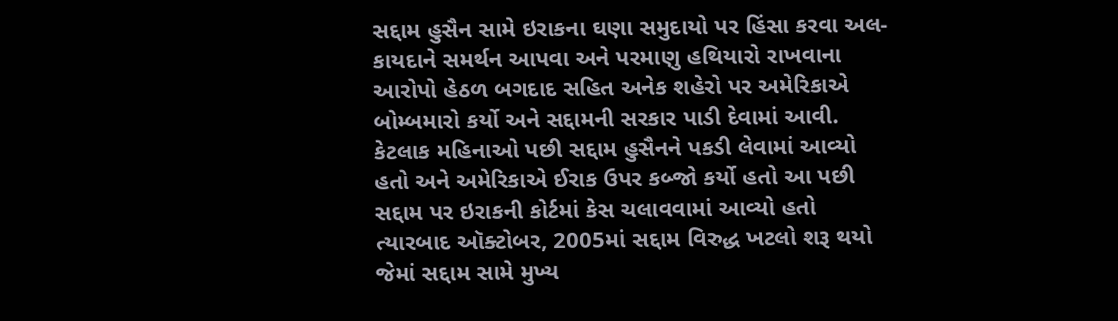સદ્દામ હુસૈન સામે ઇરાકના ઘણા સમુદાયો પર હિંસા કરવા અલ-કાયદાને સમર્થન આપવા અને પરમાણુ હથિયારો રાખવાના આરોપો હેઠળ બગદાદ સહિત અનેક શહેરો પર અમેરિકાએ બોમ્બમારો કર્યો અને સદ્દામની સરકાર પાડી દેવામાં આવી. કેટલાક મહિનાઓ પછી સદ્દામ હુસૈનને પકડી લેવામાં આવ્યો હતો અને અમેરિકાએ ઈરાક ઉપર કબ્જો કર્યો હતો આ પછી સદ્દામ પર ઇરાકની કોર્ટમાં કેસ ચલાવવામાં આવ્યો હતો
ત્યારબાદ ઑક્ટોબર, 2005માં સદ્દામ વિરુદ્ધ ખટલો શરૂ થયો જેમાં સદ્દામ સામે મુખ્ય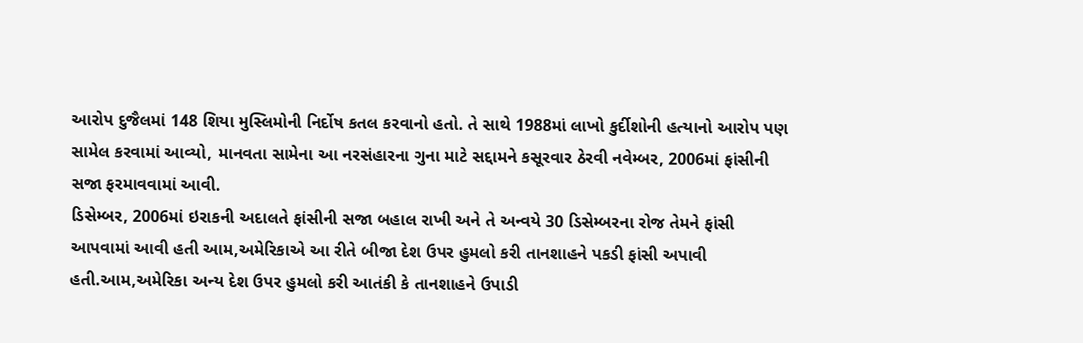આરોપ દુજૈલમાં 148 શિયા મુસ્લિમોની નિર્દોષ કતલ કરવાનો હતો. તે સાથે 1988માં લાખો કુર્દીશોની હત્યાનો આરોપ પણ સામેલ કરવામાં આવ્યો, માનવતા સામેના આ નરસંહારના ગુના માટે સદ્દામને કસૂરવાર ઠેરવી નવેમ્બર, 2006માં ફાંસીની સજા ફરમાવવામાં આવી.
ડિસેમ્બર, 2006માં ઇરાકની અદાલતે ફાંસીની સજા બહાલ રાખી અને તે અન્વયે 30 ડિસેમ્બરના રોજ તેમને ફાંસી આપવામાં આવી હતી આમ,અમેરિકાએ આ રીતે બીજા દેશ ઉપર હુમલો કરી તાનશાહને પકડી ફાંસી અપાવી હતી.આમ,અમેરિકા અન્ય દેશ ઉપર હુમલો કરી આતંકી કે તાનશાહને ઉપાડી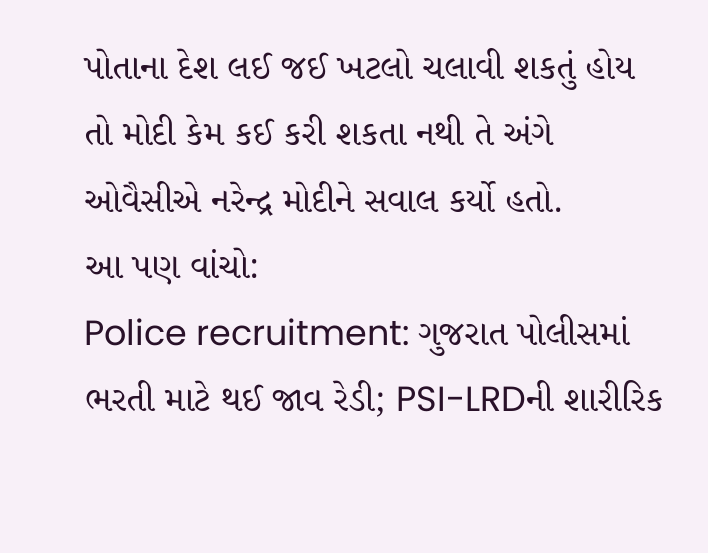પોતાના દેશ લઈ જઈ ખટલો ચલાવી શકતું હોય તો મોદી કેમ કઈ કરી શકતા નથી તે અંગે ઓવૈસીએ નરેન્દ્ર મોદીને સવાલ કર્યો હતો.
આ પણ વાંચો:
Police recruitment: ગુજરાત પોલીસમાં ભરતી માટે થઈ જાવ રેડી; PSI-LRDની શારીરિક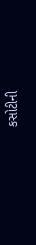કસોટીની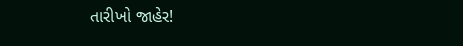તારીખો જાહેર!